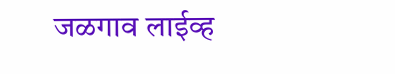जळगाव लाईव्ह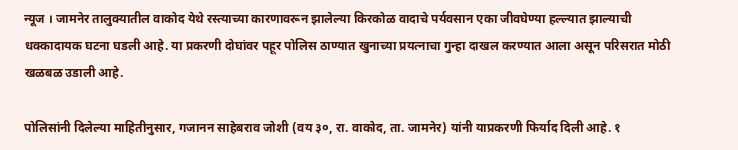न्यूज । जामनेर तालुक्यातील वाकोद येथे रस्त्याच्या कारणावरून झालेल्या किरकोळ वादाचे पर्यवसान एका जीवघेण्या हल्ल्यात झाल्याची धक्कादायक घटना घडली आहे. या प्रकरणी दोघांवर पहूर पोलिस ठाण्यात खुनाच्या प्रयत्नाचा गुन्हा दाखल करण्यात आला असून परिसरात मोठी खळबळ उडाली आहे.

पोलिसांनी दिलेल्या माहितीनुसार, गजानन साहेबराव जोशी (वय ३०, रा. वाकोद, ता. जामनेर) यांनी याप्रकरणी फिर्याद दिली आहे. १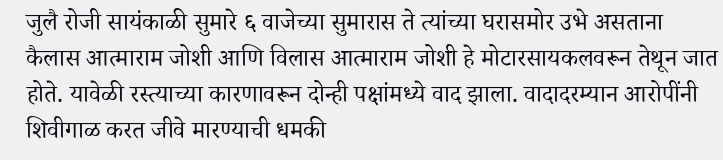जुलै रोजी सायंकाळी सुमारे ६ वाजेच्या सुमारास ते त्यांच्या घरासमोर उभे असताना कैलास आत्माराम जोशी आणि विलास आत्माराम जोशी हे मोटारसायकलवरून तेथून जात होते. यावेळी रस्त्याच्या कारणावरून दोन्ही पक्षांमध्ये वाद झाला. वादादरम्यान आरोपींनी शिवीगाळ करत जीवे मारण्याची धमकी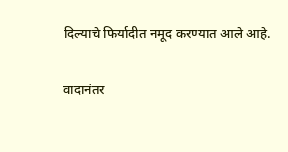दिल्याचे फिर्यादीत नमूद करण्यात आले आहे.

वादानंतर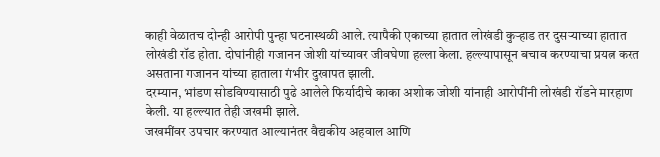काही वेळातच दोन्ही आरोपी पुन्हा घटनास्थळी आले. त्यापैकी एकाच्या हातात लोखंडी कुऱ्हाड तर दुसऱ्याच्या हातात लोखंडी रॉड होता. दोघांनीही गजानन जोशी यांच्यावर जीवघेणा हल्ला केला. हल्ल्यापासून बचाव करण्याचा प्रयत्न करत असताना गजानन यांच्या हाताला गंभीर दुखापत झाली.
दरम्यान, भांडण सोडविण्यासाठी पुढे आलेले फिर्यादीचे काका अशोक जोशी यांनाही आरोपींनी लोखंडी रॉडने मारहाण केली. या हल्ल्यात तेही जखमी झाले.
जखमींवर उपचार करण्यात आल्यानंतर वैद्यकीय अहवाल आणि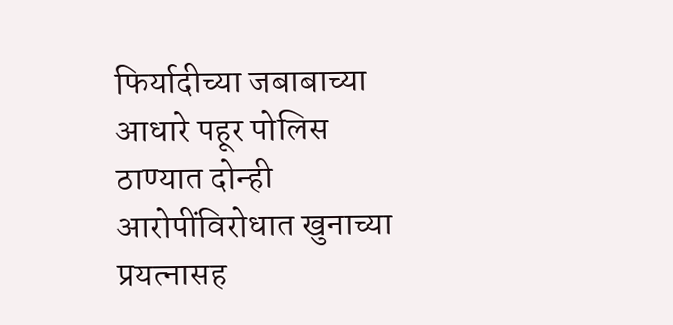फिर्यादीच्या जबाबाच्या आधारे पहूर पोलिस ठाण्यात दोन्ही आरोपींविरोधात खुनाच्या प्रयत्नासह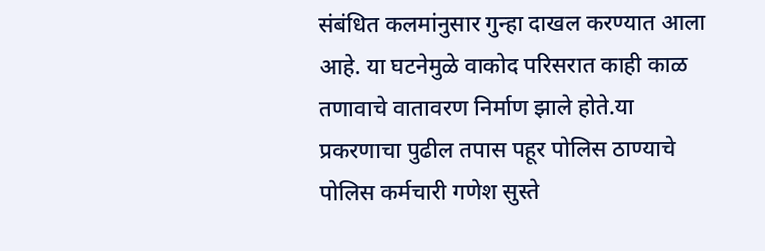संबंधित कलमांनुसार गुन्हा दाखल करण्यात आला आहे. या घटनेमुळे वाकोद परिसरात काही काळ तणावाचे वातावरण निर्माण झाले होते.या प्रकरणाचा पुढील तपास पहूर पोलिस ठाण्याचे पोलिस कर्मचारी गणेश सुस्ते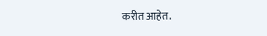करीत आहेत.